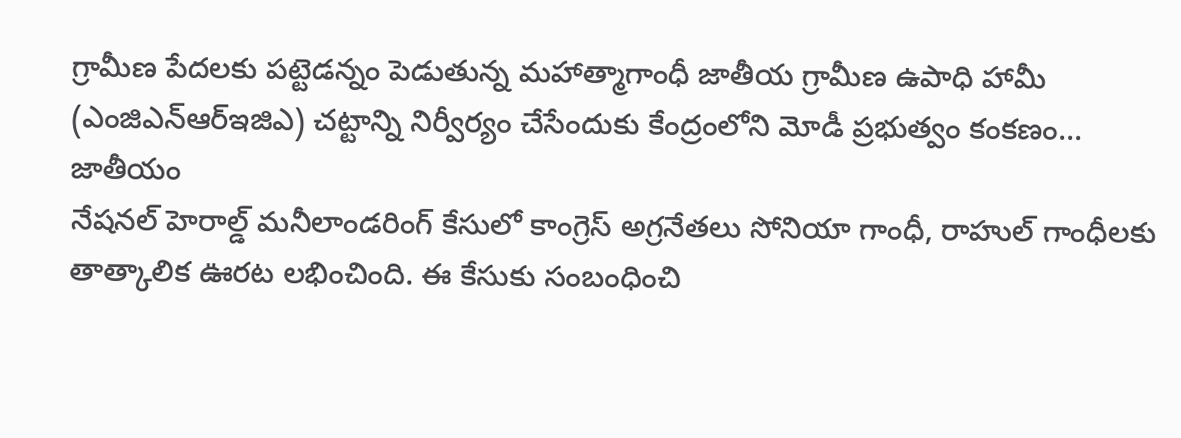గ్రామీణ పేదలకు పట్టెడన్నం పెడుతున్న మహాత్మాగాంధీ జాతీయ గ్రామీణ ఉపాధి హామీ (ఎంజిఎన్ఆర్ఇజిఎ) చట్టాన్ని నిర్వీర్యం చేసేందుకు కేంద్రంలోని మోడీ ప్రభుత్వం కంకణం...
జాతీయం
నేషనల్ హెరాల్డ్ మనీలాండరింగ్ కేసులో కాంగ్రెస్ అగ్రనేతలు సోనియా గాంధీ, రాహుల్ గాంధీలకు తాత్కాలిక ఊరట లభించింది. ఈ కేసుకు సంబంధించి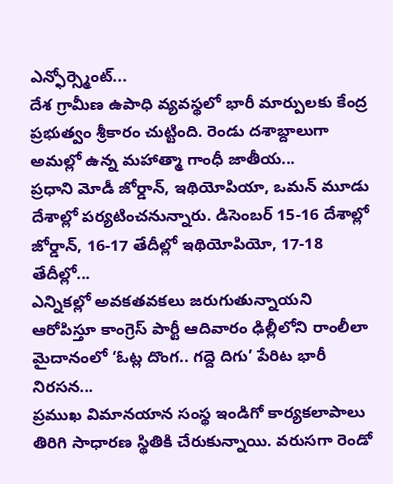ఎన్ఫోర్స్మెంట్...
దేశ గ్రామీణ ఉపాధి వ్యవస్థలో భారీ మార్పులకు కేంద్ర ప్రభుత్వం శ్రీకారం చుట్టింది. రెండు దశాబ్దాలుగా అమల్లో ఉన్న మహాత్మా గాంధీ జాతీయ...
ప్రధాని మోడీ జోర్డాన్, ఇథియోపియా, ఒమన్ మూడు దేశాల్లో పర్యటించనున్నారు. డిసెంబర్ 15-16 దేశాల్లో జోర్డాన్, 16-17 తేదీల్లో ఇథియోపియో, 17-18 తేదీల్లో...
ఎన్నికల్లో అవకతవకలు జరుగుతున్నాయని ఆరోపిస్తూ కాంగ్రెస్ పార్టీ ఆదివారం ఢిల్లీలోని రాంలీలా మైదానంలో ‘ఓట్ల దొంగ.. గద్దె దిగు’ పేరిట భారీ నిరసన...
ప్రముఖ విమానయాన సంస్థ ఇండిగో కార్యకలాపాలు తిరిగి సాధారణ స్థితికి చేరుకున్నాయి. వరుసగా రెండో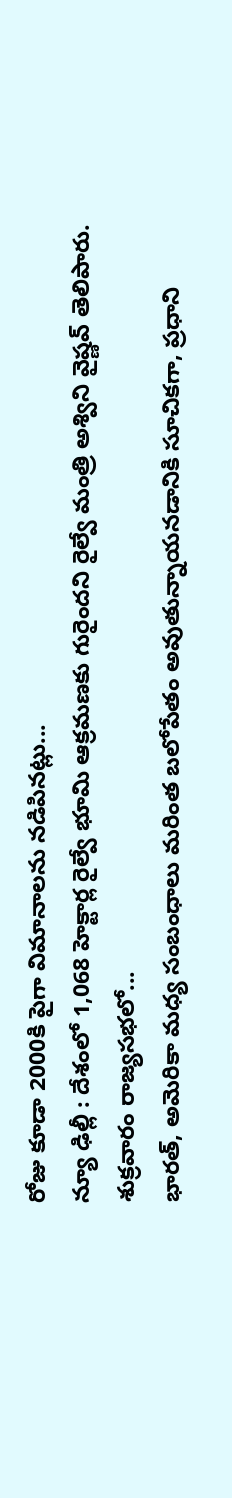రోజు కూడా 2000కి పైగా విమానాలను నడిపినట్లు...
న్యూ ఢిల్లీ : దేశంలో 1,068 హెక్టార్ల రైల్వే భూమి ఆక్రమణకు గురైందని రైల్వే మంత్రి అశ్విని వైష్ణవ్ తెలిపారు. శుక్రవారం రాజ్యసభలో...
భారత్, అమెరికా మధ్య సంబంధాలు మరింత బలోపేతం అవుతున్నాయనడానికి సూచికగా, ప్రధాని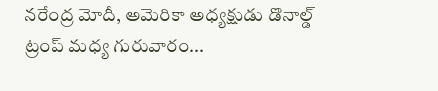నరేంద్ర మోదీ, అమెరికా అధ్యక్షుడు డొనాల్డ్ ట్రంప్ మధ్య గురువారం...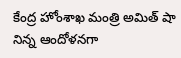కేంద్ర హోంశాఖ మంత్రి అమిత్ షా నిన్న ఆందోళనగా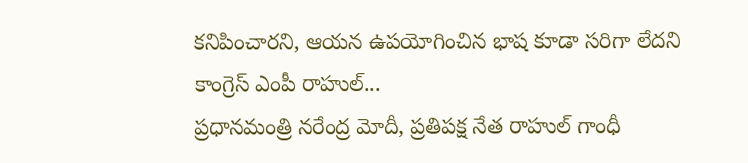కనిపించారని, ఆయన ఉపయోగించిన భాష కూడా సరిగా లేదని కాంగ్రెస్ ఎంపీ రాహుల్...
ప్రధానమంత్రి నరేంద్ర మోదీ, ప్రతిపక్ష నేత రాహుల్ గాంధీ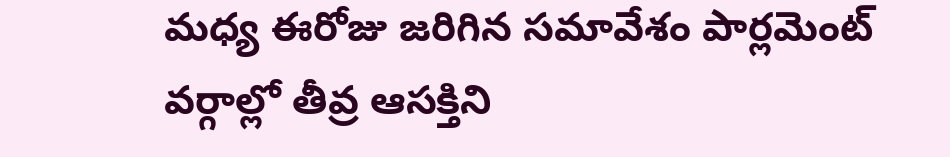మధ్య ఈరోజు జరిగిన సమావేశం పార్లమెంట్ వర్గాల్లో తీవ్ర ఆసక్తిని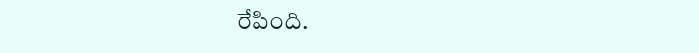రేపింది.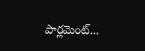పార్లమెంట్...